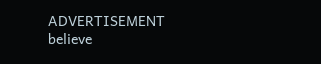ADVERTISEMENT
believe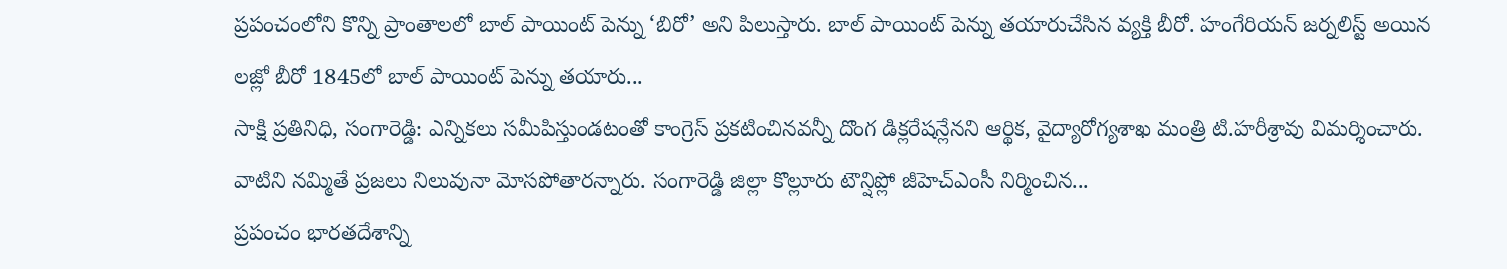ప్రపంచంలోని కొన్ని ప్రాంతాలలో బాల్ పాయింట్ పెన్ను ‘బిరో’ అని పిలుస్తారు. బాల్ పాయింట్ పెన్ను తయారుచేసిన వ్యక్తి బీరో. హంగేరియన్ జర్నలిస్ట్ అయిన లజ్లో బీరో 1845లో బాల్ పాయింట్ పెన్ను తయారు...
సాక్షి ప్రతినిధి, సంగారెడ్డి: ఎన్నికలు సమీపిస్తుండటంతో కాంగ్రెస్ ప్రకటించినవన్నీ దొంగ డిక్లరేషన్లేనని ఆర్థిక, వైద్యారోగ్యశాఖ మంత్రి టి.హరీశ్రావు విమర్శించారు. వాటిని నమ్మితే ప్రజలు నిలువునా మోసపోతారన్నారు. సంగారెడ్డి జిల్లా కొల్లూరు టౌన్షిప్లో జీహెచ్ఎంసీ నిర్మించిన...
ప్రపంచం భారతదేశాన్ని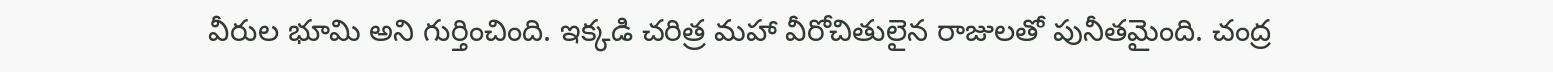వీరుల భూమి అని గుర్తించింది. ఇక్కడి చరిత్ర మహా వీరోచితులైన రాజులతో పునీతమైంది. చంద్ర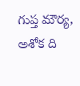గుప్త మౌర్య, అశోక ది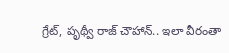గ్రేట్, పృథ్వీ రాజ్ చౌహాన్.. ఇలా వీరంతా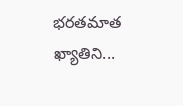భరతమాత ఖ్యాతిని...